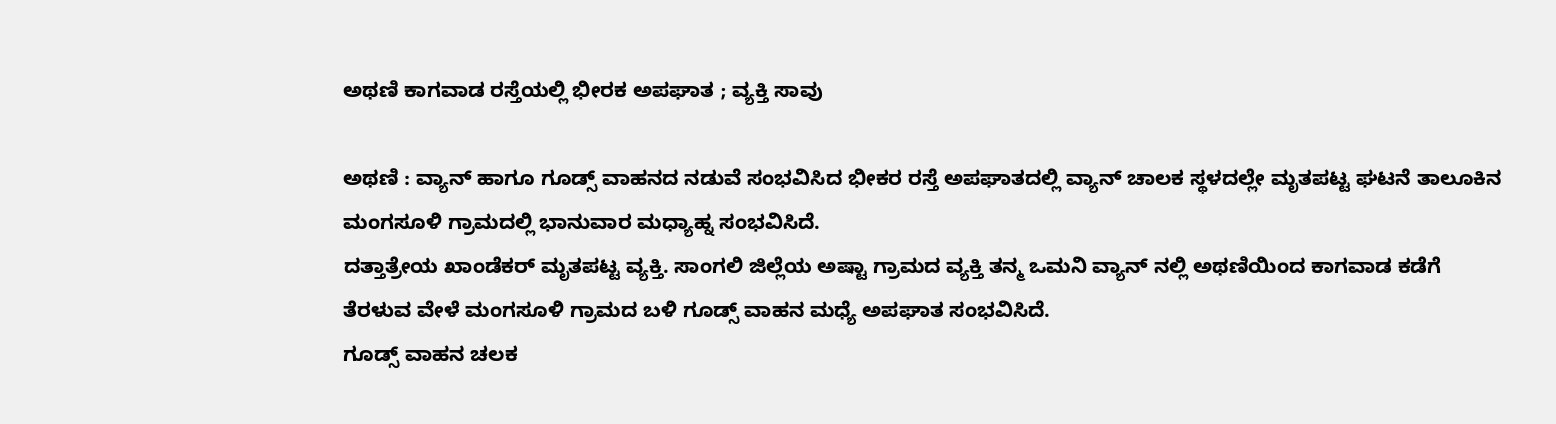ಅಥಣಿ ಕಾಗವಾಡ ರಸ್ತೆಯಲ್ಲಿ ಭೀರಕ ಅಪಘಾತ ; ವ್ಯಕ್ತಿ ಸಾವು

ಅಥಣಿ : ವ್ಯಾನ್ ಹಾಗೂ ಗೂಡ್ಸ್ ವಾಹನದ ನಡುವೆ ಸಂಭವಿಸಿದ ಭೀಕರ ರಸ್ತೆ ಅಪಘಾತದಲ್ಲಿ ವ್ಯಾನ್ ಚಾಲಕ ಸ್ಥಳದಲ್ಲೇ ಮೃತಪಟ್ಟ ಘಟನೆ ತಾಲೂಕಿನ ಮಂಗಸೂಳಿ ಗ್ರಾಮದಲ್ಲಿ ಭಾನುವಾರ ಮಧ್ಯಾಹ್ನ ಸಂಭವಿಸಿದೆ.
ದತ್ತಾತ್ರೇಯ ಖಾಂಡೆಕರ್ ಮೃತಪಟ್ಟ ವ್ಯಕ್ತಿ. ಸಾಂಗಲಿ ಜಿಲ್ಲೆಯ ಅಷ್ಟಾ ಗ್ರಾಮದ ವ್ಯಕ್ತಿ ತನ್ಮ ಒಮನಿ ವ್ಯಾನ್ ನಲ್ಲಿ ಅಥಣಿಯಿಂದ ಕಾಗವಾಡ ಕಡೆಗೆ ತೆರಳುವ ವೇಳೆ ಮಂಗಸೂಳಿ ಗ್ರಾಮದ ಬಳಿ ಗೂಡ್ಸ್ ವಾಹನ ಮಧ್ಯೆ ಅಪಘಾತ ಸಂಭವಿಸಿದೆ.
ಗೂಡ್ಸ್ ವಾಹನ ಚಲಕ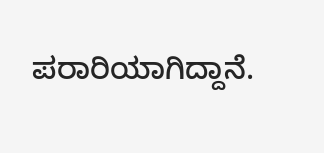ಪರಾರಿಯಾಗಿದ್ದಾನೆ.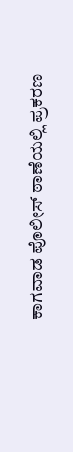ಕಾಗವಾಡ ಪೊಲೀಸ್ ಠಾಣೆಯಲ್ಲಿ ಪ್ರಕರಣ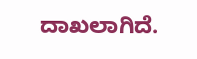ದಾಖಲಾಗಿದೆ.